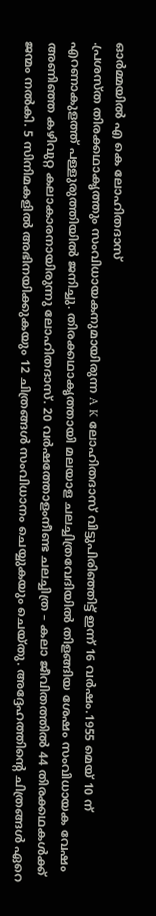ഓർമ്മയിൽ എ കെ ലോഹിതദാസ്
.പ്രശസ്ത തിരക്കഥാകൃത്തും സംവിധായകനുമായിരുന്ന A K ലോഹിതദാസ് വിട്ടുപിരിഞ്ഞിട്ട് ഇന്ന് 16 വർഷം.1955 മെയ് 10 ന് എറണാകുളത്ത് പള്ളുരുത്തിയിൽ ജനിച്ചു. തിരക്കഥാകൃത്തായി മലയാള ചലച്ചിത്രവേദിയിൽ തിളങ്ങിയ ശേഷം സംവിധായക വേഷം അണിഞ്ഞ കഴിവുറ്റ കലാകാരനായിരുന്നു ലോഹിതദാസ്. 20 വർഷത്തോളംനീണ്ട ചലച്ചിത്ര – കലാ ജീവിതത്തിൽ 44 തിരക്കഥകൾക്ക് ജന്മം നൽകി. 5 സിനിമകളിൽ അഭിനയിക്കുകയും 12 ചിത്രങ്ങൾ സംവിധാനം ചെയ്യുകയും ചെയ്തു. അദ്ദേഹത്തിന്റെ ചിത്രങ്ങൾ ഏറെ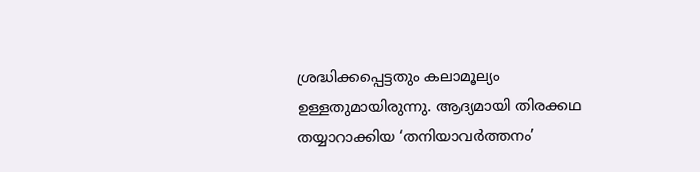ശ്രദ്ധിക്കപ്പെട്ടതും കലാമൂല്യം ഉള്ളതുമായിരുന്നു. ആദ്യമായി തിരക്കഥ തയ്യാറാക്കിയ ‘തനിയാവർത്തനം’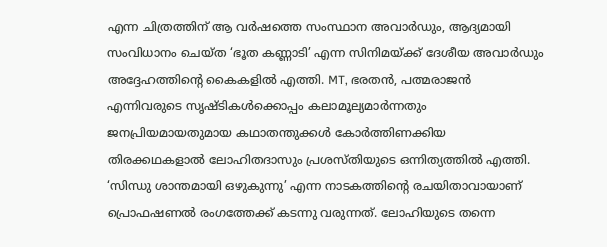എന്ന ചിത്രത്തിന് ആ വർഷത്തെ സംസ്ഥാന അവാർഡും, ആദ്യമായി സംവിധാനം ചെയ്ത ‘ഭൂത കണ്ണാടി’ എന്ന സിനിമയ്ക്ക് ദേശീയ അവാർഡും അദ്ദേഹത്തിന്റെ കൈകളിൽ എത്തി. MT, ഭരതൻ, പത്മരാജൻ എന്നിവരുടെ സൃഷ്ടികൾക്കൊപ്പം കലാമൂല്യമാർന്നതും ജനപ്രിയമായതുമായ കഥാതന്തുക്കൾ കോർത്തിണക്കിയ തിരക്കഥകളാൽ ലോഹിതദാസും പ്രശസ്തിയുടെ ഒന്നിത്യത്തിൽ എത്തി. ‘സിന്ധു ശാന്തമായി ഒഴുകുന്നു’ എന്ന നാടകത്തിന്റെ രചയിതാവായാണ് പ്രൊഫഷണൽ രംഗത്തേക്ക് കടന്നു വരുന്നത്. ലോഹിയുടെ തന്നെ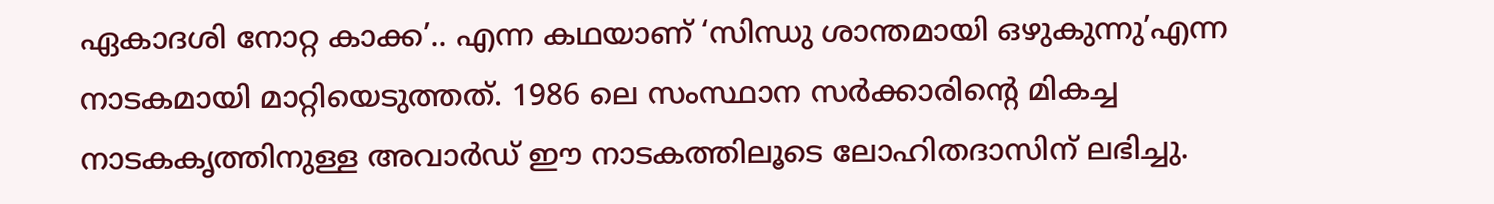ഏകാദശി നോറ്റ കാക്ക’.. എന്ന കഥയാണ് ‘സിന്ധു ശാന്തമായി ഒഴുകുന്നു’എന്ന നാടകമായി മാറ്റിയെടുത്തത്. 1986 ലെ സംസ്ഥാന സർക്കാരിന്റെ മികച്ച നാടകകൃത്തിനുള്ള അവാർഡ് ഈ നാടകത്തിലൂടെ ലോഹിതദാസിന് ലഭിച്ചു.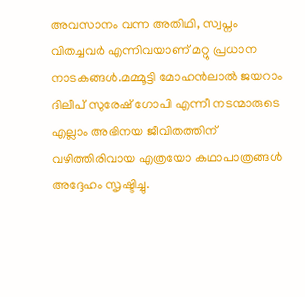അവസാനം വന്ന അതിഥി, സ്വപ്നം വിതച്ചവർ എന്നിവയാണ് മറ്റു പ്രധാന നാടകങ്ങൾ.മമ്മൂട്ടി മോഹൻലാൽ ജയറാം ദിലീപ് സുരേഷ് ഗോപി എന്നീ നടന്മാരുടെ എല്ലാം അഭിനയ ജീവിതത്തിന് വഴിത്തിരിവായ എത്രയോ കഥാപാത്രങ്ങൾ അദ്ദേഹം സൃഷ്ടിച്ചു.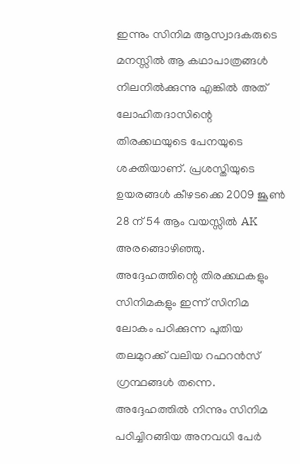ഇന്നും സിനിമ ആസ്വാദകരുടെ മനസ്സിൽ ആ കഥാപാത്രങ്ങൾ നിലനിൽക്കുന്നു എങ്കിൽ അത് ലോഹിതദാസിന്റെ തിരക്കഥയുടെ പേനയുടെ ശക്തിയാണ്. പ്രശസ്തിയുടെ ഉയരങ്ങൾ കീഴടക്കെ 2009 ജൂൺ 28 ന് 54 ആം വയസ്സിൽ AK അരങ്ങൊഴിഞ്ഞു. അദ്ദേഹത്തിന്റെ തിരക്കഥകളും സിനിമകളും ഇന്ന് സിനിമ ലോകം പഠിക്കുന്ന പുതിയ തലമുറക്ക് വലിയ റഫറൻസ് ഗ്രന്ഥങ്ങൾ തന്നെ. അദ്ദേഹത്തിൽ നിന്നും സിനിമ പഠിച്ചിറങ്ങിയ അനവധി പേർ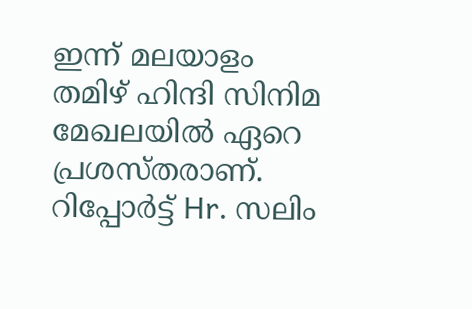ഇന്ന് മലയാളം തമിഴ് ഹിന്ദി സിനിമ മേഖലയിൽ ഏറെ പ്രശസ്തരാണ്.
റിപ്പോർട്ട് Hr. സലിം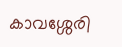കാവശ്ശേരി